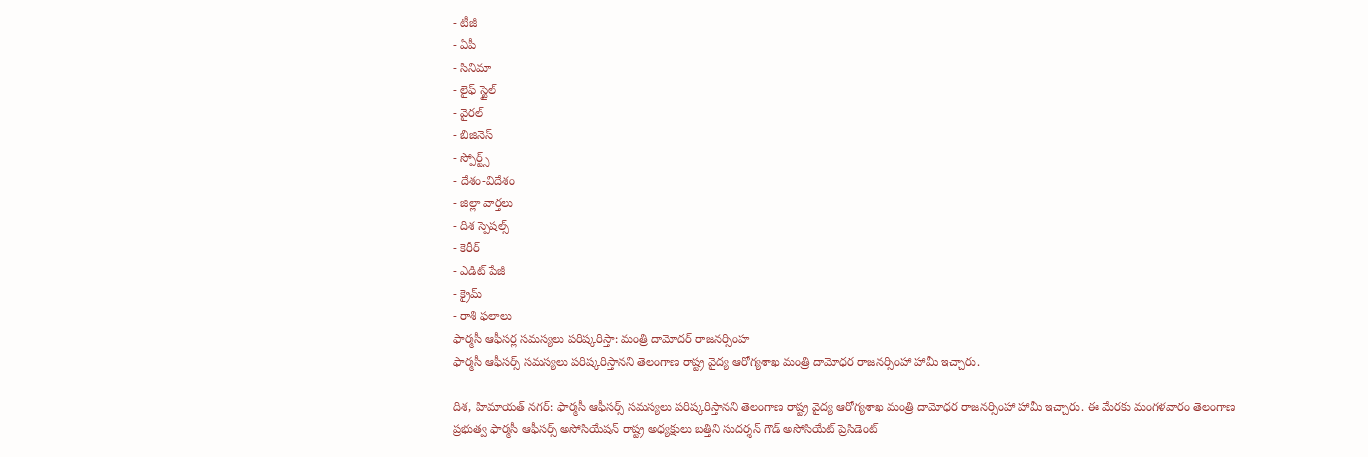- టీజీ
- ఏపీ
- సినిమా
- లైఫ్ స్టైల్
- వైరల్
- బిజినెస్
- స్పోర్ట్స్
- దేశం-విదేశం
- జిల్లా వార్తలు
- దిశ స్పెషల్స్
- కెరీర్
- ఎడిట్ పేజీ
- క్రైమ్
- రాశి ఫలాలు
ఫార్మసీ ఆఫీసర్ల సమస్యలు పరిష్కరిస్తా: మంత్రి దామోదర్ రాజనర్సింహ
ఫార్మసీ ఆఫీసర్స్ సమస్యలు పరిష్కరిస్తానని తెలంగాణ రాష్ట్ర వైద్య ఆరోగ్యశాఖ మంత్రి దామోధర రాజనర్సింహా హామీ ఇచ్చారు.

దిశ, హిమాయత్ నగర్: ఫార్మసీ ఆఫీసర్స్ సమస్యలు పరిష్కరిస్తానని తెలంగాణ రాష్ట్ర వైద్య ఆరోగ్యశాఖ మంత్రి దామోధర రాజనర్సింహా హామీ ఇచ్చారు. ఈ మేరకు మంగళవారం తెలంగాణ ప్రభుత్వ ఫార్మసీ ఆఫీసర్స్ అసోసియేషన్ రాష్ట్ర అధ్యక్షులు బత్తిని సుదర్శన్ గౌడ్ అసోసియేట్ ప్రెసిడెంట్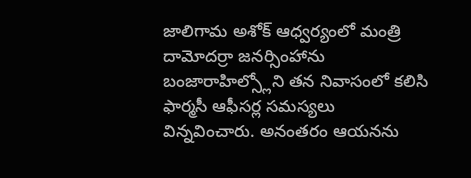జాలిగామ అశోక్ ఆధ్వర్యంలో మంత్రి దామోదర్రా జనర్సింహాను బంజారాహిల్స్లోని తన నివాసంలో కలిసి ఫార్మసీ ఆఫీసర్ల సమస్యలు విన్నవించారు. అనంతరం ఆయనను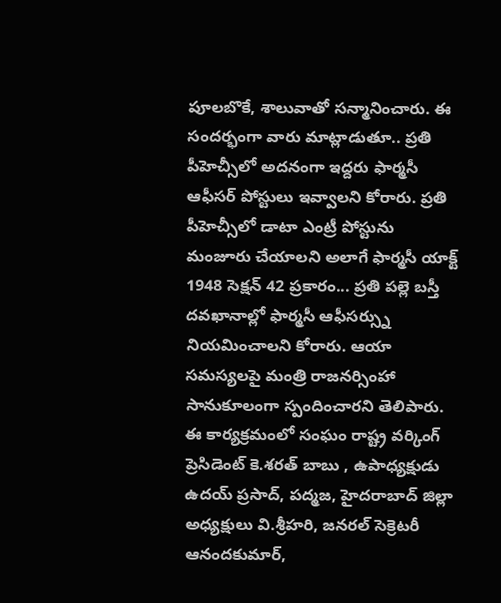పూలబొకే, శాలువాతో సన్మానించారు. ఈ సందర్భంగా వారు మాట్లాడుతూ.. ప్రతి పీహెచ్సీలో అదనంగా ఇద్దరు ఫార్మసీ ఆఫీసర్ పోస్టులు ఇవ్వాలని కోరారు. ప్రతి పీహెచ్సీలో డాటా ఎంట్రీ పోస్టును మంజూరు చేయాలని అలాగే ఫార్మసీ యాక్ట్ 1948 సెక్షన్ 42 ప్రకారం... ప్రతి పల్లె బస్తీ దవఖానాల్లో ఫార్మసీ ఆఫీసర్స్ను నియమించాలని కోరారు. ఆయా సమస్యలపై మంత్రి రాజనర్సింహా సానుకూలంగా స్పందించారని తెలిపారు. ఈ కార్యక్రమంలో సంఘం రాష్ట్ర వర్కింగ్ ప్రెసిడెంట్ కె.శరత్ బాబు , ఉపాధ్యక్షుడు ఉదయ్ ప్రసాద్, పద్మజ, హైదరాబాద్ జిల్లా అధ్యక్షులు వి.శ్రీహరి, జనరల్ సెక్రెటరీ ఆనందకుమార్,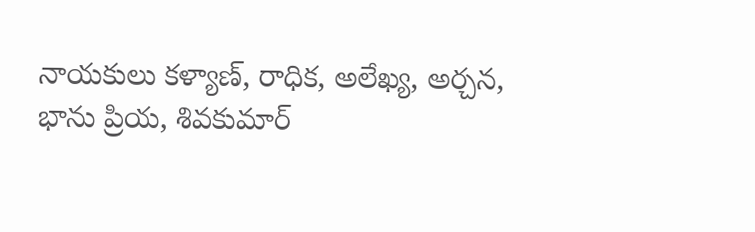నాయకులు కళ్యాణ్, రాధిక, అలేఖ్య, అర్చన, భాను ప్రియ, శివకుమార్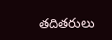తదితరులు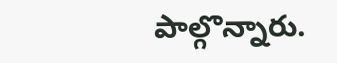పాల్గొన్నారు.